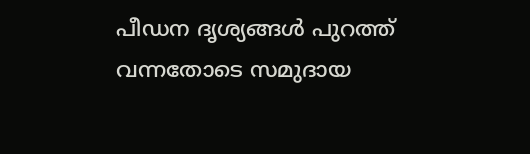പീഡന ദൃശ്യങ്ങൾ പുറത്ത് വന്നതോടെ സമുദായ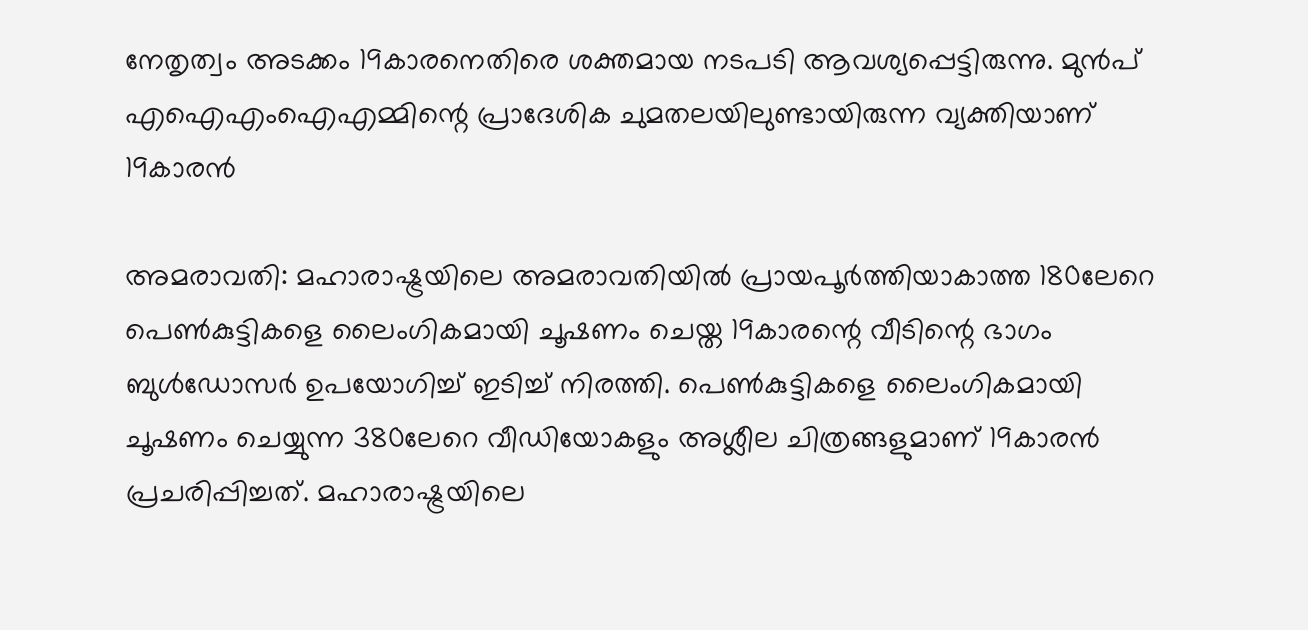നേതൃത്വം അടക്കം 19കാരനെതിരെ ശക്തമായ നടപടി ആവശ്യപ്പെട്ടിരുന്നു. മുൻപ് എഐഎംഐഎമ്മിന്റെ പ്രാദേശിക ചുമതലയിലുണ്ടായിരുന്ന വ്യക്തിയാണ് 19കാരൻ

അമരാവതി: മഹാരാഷ്ട്രയിലെ അമരാവതിയിൽ പ്രായപൂർത്തിയാകാത്ത 180ലേറെ പെൺകുട്ടികളെ ലൈംഗികമായി ചൂഷണം ചെയ്ത 19കാരന്റെ വീടിന്റെ ഭാഗം ബുൾഡോസർ ഉപയോഗിച്ച് ഇടിച്ച് നിരത്തി. പെൺകുട്ടികളെ ലൈംഗികമായി ചൂഷണം ചെയ്യുന്ന 380ലേറെ വീഡിയോകളും അശ്ലീല ചിത്രങ്ങളുമാണ് 19കാരൻ പ്രചരിപ്പിച്ചത്. മഹാരാഷ്ട്രയിലെ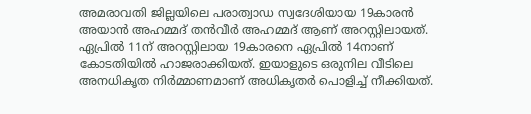അമരാവതി ജില്ലയിലെ പരാത്വാഡ സ്വദേശിയായ 19കാരൻ അയാൻ അഹമ്മദ് തൻവീർ അഹമ്മദ് ആണ് അറസ്റ്റിലായത്. ഏപ്രിൽ 11ന് അറസ്റ്റിലായ 19കാരനെ ഏപ്രിൽ 14നാണ് കോടതിയിൽ ഹാജരാക്കിയത്. ഇയാളുടെ ഒരുനില വീടിലെ അനധികൃത നിർമ്മാണമാണ് അധികൃതർ പൊളിച്ച് നീക്കിയത്.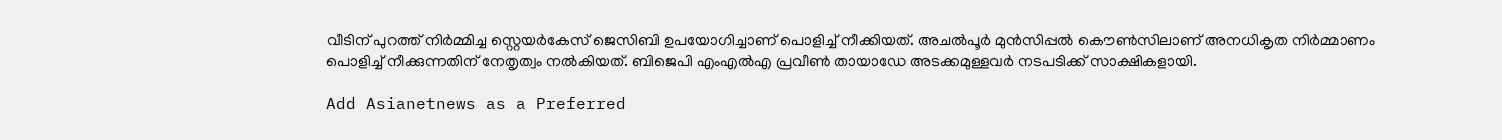വീടിന് പുറത്ത് നിർമ്മിച്ച സ്റ്റെയർകേസ് ജെസിബി ഉപയോഗിച്ചാണ് പൊളിച്ച് നീക്കിയത്. അചൽപൂർ മുൻസിപ്പൽ കൌൺസിലാണ് അനധികൃത നിർമ്മാണം പൊളിച്ച് നീക്കുന്നതിന് നേതൃത്വം നൽകിയത്. ബിജെപി എംഎൽഎ പ്രവീൺ തായാഡേ അടക്കമുള്ളവർ നടപടിക്ക് സാക്ഷികളായി.

Add Asianetnews as a Preferred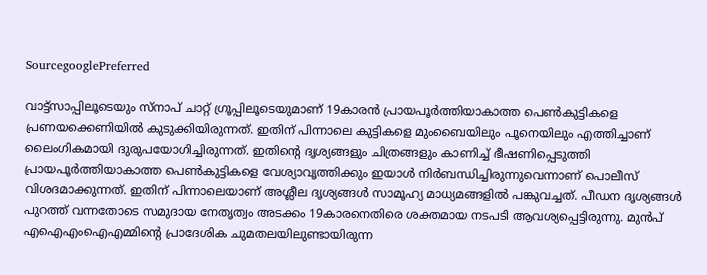SourcegooglePreferred

വാട്ട്സാപ്പിലൂടെയും സ്നാപ് ചാറ്റ് ഗ്രൂപ്പിലൂടെയുമാണ് 19കാരൻ പ്രായപൂർത്തിയാകാത്ത പെൺകുട്ടികളെ പ്രണയക്കെണിയിൽ കുടുക്കിയിരുന്നത്. ഇതിന് പിന്നാലെ കുട്ടികളെ മുംബൈയിലും പൂനെയിലും എത്തിച്ചാണ് ലൈംഗികമായി ദുരുപയോഗിച്ചിരുന്നത്. ഇതിന്റെ ദൃശ്യങ്ങളും ചിത്രങ്ങളും കാണിച്ച് ഭീഷണിപ്പെടുത്തി പ്രായപൂർത്തിയാകാത്ത പെൺകുട്ടികളെ വേശ്യാവൃത്തിക്കും ഇയാൾ നിർബന്ധിച്ചിരുന്നുവെന്നാണ് പൊലീസ് വിശദമാക്കുന്നത്. ഇതിന് പിന്നാലെയാണ് അശ്ലീല ദൃശ്യങ്ങൾ സാമൂഹ്യ മാധ്യമങ്ങളിൽ പങ്കുവച്ചത്. പീഡന ദൃശ്യങ്ങൾ പുറത്ത് വന്നതോടെ സമുദായ നേതൃത്വം അടക്കം 19കാരനെതിരെ ശക്തമായ നടപടി ആവശ്യപ്പെട്ടിരുന്നു. മുൻപ് എഐഎംഐഎമ്മിന്റെ പ്രാദേശിക ചുമതലയിലുണ്ടായിരുന്ന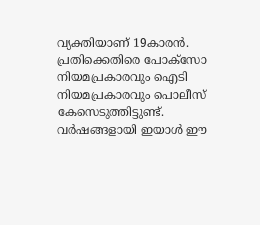വ്യക്തിയാണ് 19കാരൻ. പ്രതിക്കെതിരെ പോക്സോ നിയമപ്രകാരവും ഐടി നിയമപ്രകാരവും പൊലീസ് കേസെടുത്തിട്ടുണ്ട്. വർഷങ്ങളായി ഇയാൾ ഈ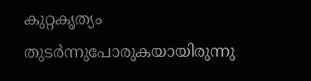കുറ്റകൃത്യം തുടർന്നുപോരുകയായിരുന്നു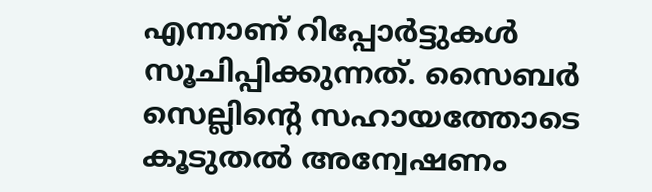എന്നാണ് റിപ്പോർട്ടുകൾ സൂചിപ്പിക്കുന്നത്. സൈബർ സെല്ലിന്റെ സഹായത്തോടെ കൂടുതൽ അന്വേഷണം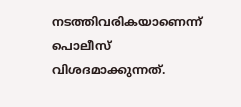നടത്തിവരികയാണെന്ന് പൊലീസ് വിശദമാക്കുന്നത്.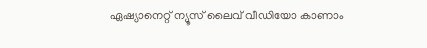ഏഷ്യാനെറ്റ് ന്യൂസ് ലൈവ് വീഡിയോ കാണാം